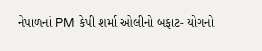નેપાળનાં PM કેપી શર્મા ઓલીનો બફાટ- યોગનો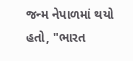જન્મ નેપાળમાં થયો હતો, "ભારત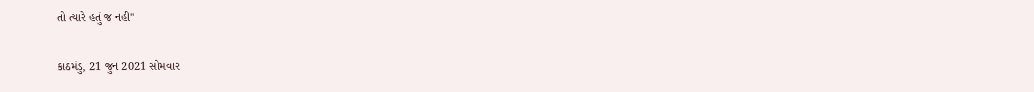તો ત્યારે હતું જ નહી"

કાઠમંડુ, 21 જુન 2021 સોમવાર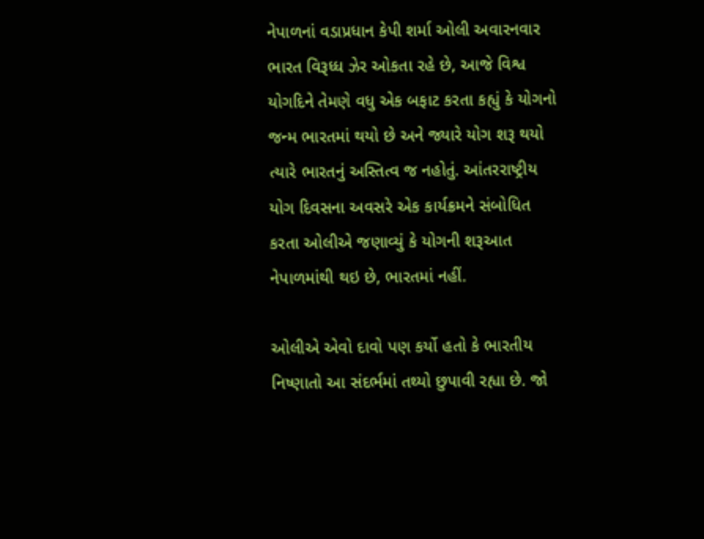નેપાળનાં વડાપ્રધાન કેપી શર્મા ઓલી અવારનવાર ભારત વિરૂધ્ધ ઝેર ઓકતા રહે છે, આજે વિશ્વ યોગદિને તેમણે વધુ એક બફાટ કરતા કહ્યું કે યોગનો જન્મ ભારતમાં થયો છે અને જ્યારે યોગ શરૂ થયો ત્યારે ભારતનું અસ્તિત્વ જ નહોતું. આંતરરાષ્ટ્રીય યોગ દિવસના અવસરે એક કાર્યક્રમને સંબોધિત કરતા ઓલીએ જણાવ્યું કે યોગની શરૂઆત નેપાળમાંથી થઇ છે, ભારતમાં નહીં.

ઓલીએ એવો દાવો પણ કર્યો હતો કે ભારતીય નિષ્ણાતો આ સંદર્ભમાં તથ્યો છુપાવી રહ્યા છે. જો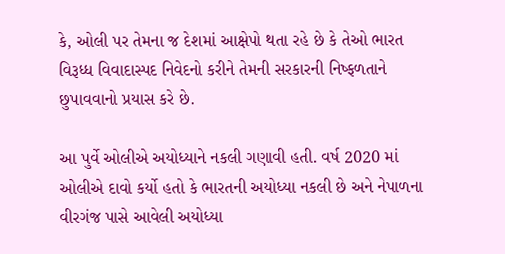કે, ઓલી પર તેમના જ દેશમાં આક્ષેપો થતા રહે છે કે તેઓ ભારત વિરૂધ્ધ વિવાદાસ્પદ નિવેદનો કરીને તેમની સરકારની નિષ્ફળતાને છુપાવવાનો પ્રયાસ કરે છે.

આ પુર્વે ઓલીએ અયોધ્યાને નકલી ગણાવી હતી. વર્ષ 2020 માં ઓલીએ દાવો કર્યો હતો કે ભારતની અયોધ્યા નકલી છે અને નેપાળના વીરગંજ પાસે આવેલી અયોધ્યા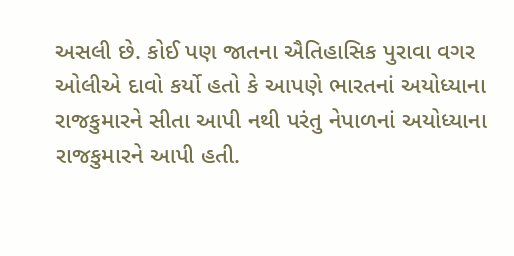અસલી છે. કોઈ પણ જાતના ઐતિહાસિક પુરાવા વગર ઓલીએ દાવો કર્યો હતો કે આપણે ભારતનાં અયોધ્યાના રાજકુમારને સીતા આપી નથી પરંતુ નેપાળનાં અયોધ્યાના રાજકુમારને આપી હતી.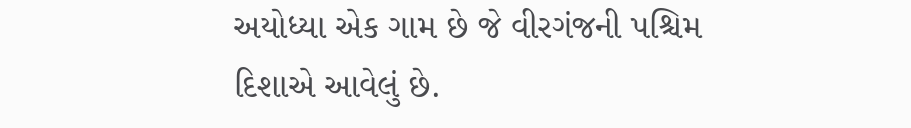અયોધ્યા એક ગામ છે જે વીરગંજની પશ્ચિમ દિશાએ આવેલું છે.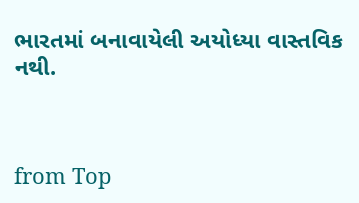ભારતમાં બનાવાયેલી અયોધ્યા વાસ્તવિક નથી.



from Top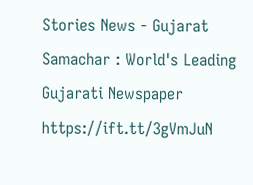Stories News - Gujarat Samachar : World's Leading Gujarati Newspaper https://ift.tt/3gVmJuN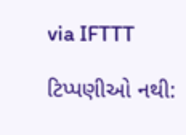via IFTTT

ટિપ્પણીઓ નથી: